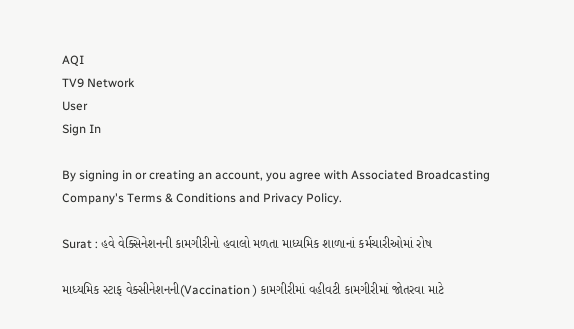AQI
TV9 Network
User
Sign In

By signing in or creating an account, you agree with Associated Broadcasting Company's Terms & Conditions and Privacy Policy.

Surat : હવે વેક્સિનેશનની કામગીરીનો હવાલો મળતા માધ્યમિક શાળાનાં કર્મચારીઓમાં રોષ

માધ્યમિક સ્ટાફ વેક્સીનેશનની(Vaccination ) કામગીરીમાં વહીવટી કામગીરીમાં જોતરવા માટે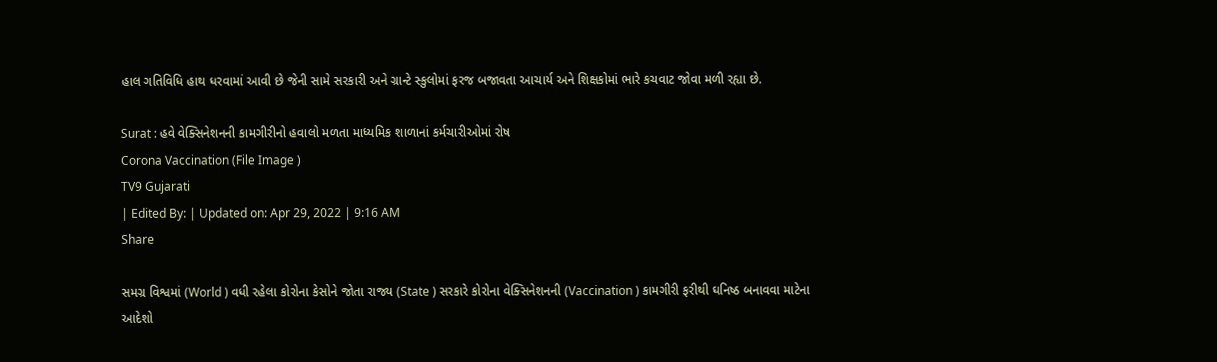હાલ ગતિવિધિ હાથ ધરવામાં આવી છે જેની સામે સરકારી અને ગ્રાન્ટે સ્કુલોમાં ફરજ બજાવતા આચાર્ય અને શિક્ષકોમાં ભારે કચવાટ જોવા મળી રહ્યા છે.

Surat : હવે વેક્સિનેશનની કામગીરીનો હવાલો મળતા માધ્યમિક શાળાનાં કર્મચારીઓમાં રોષ
Corona Vaccination (File Image )
TV9 Gujarati
| Edited By: | Updated on: Apr 29, 2022 | 9:16 AM
Share

સમગ્ર વિશ્વમાં (World ) વધી રહેલા કોરોના કેસોને જોતા રાજ્ય (State ) સરકારે કોરોના વેક્સિનેશનની (Vaccination ) કામગીરી ફરીથી ઘનિષ્ઠ બનાવવા માટેના આદેશો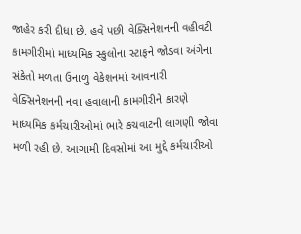જાહેર કરી દીધા છે. હવે પછી વેક્સિનેશનની વહીવટી કામગીરીમાં માધ્યમિક સ્કુલોના સ્ટાફને જોડવા અંગેના સંકેતો મળતા ઉનાળુ વેકેશનમાં આવનારી વેક્સિનેશનની નવા હવાલાની કામગીરીને કારણે માધ્યમિક કર્મચારીઓમાં ભારે કચવાટની લાગણી જોવા મળી રહી છે. આગામી દિવસોમાં આ મુદ્દે કર્મચારીઓ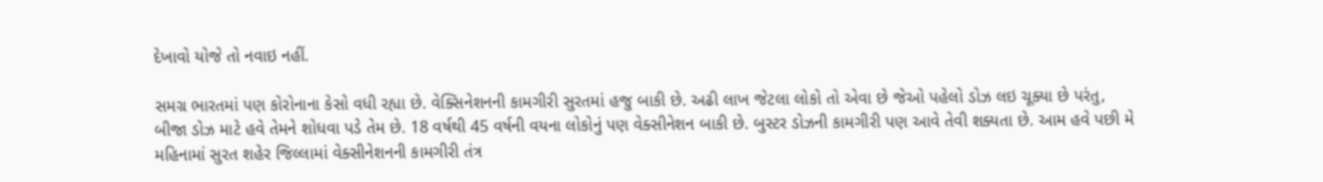દેખાવો યોજે તો નવાઇ નહીં.

સમગ્ર ભારતમાં પણ કોરોનાના કેસો વધી રહ્યા છે. વેક્સિનેશનની કામગીરી સુરતમાં હજુ બાકી છે. અઢી લાખ જેટલા લોકો તો એવા છે જેઓ પહેલો ડોઝ લઇ ચૂક્યા છે પરંતુ, બીજા ડોઝ માટે હવે તેમને શોધવા પડે તેમ છે. 18 વર્ષથી 45 વર્ષની વયના લોકોનું પણ વેક્સીનેશન બાકી છે. બુસ્ટર ડોઝની કામગીરી પણ આવે તેવી શક્યતા છે. આમ હવે પછી મે મહિનામાં સુરત શહેર જિલ્લામાં વેક્સીનેશનની કામગીરી તંત્ર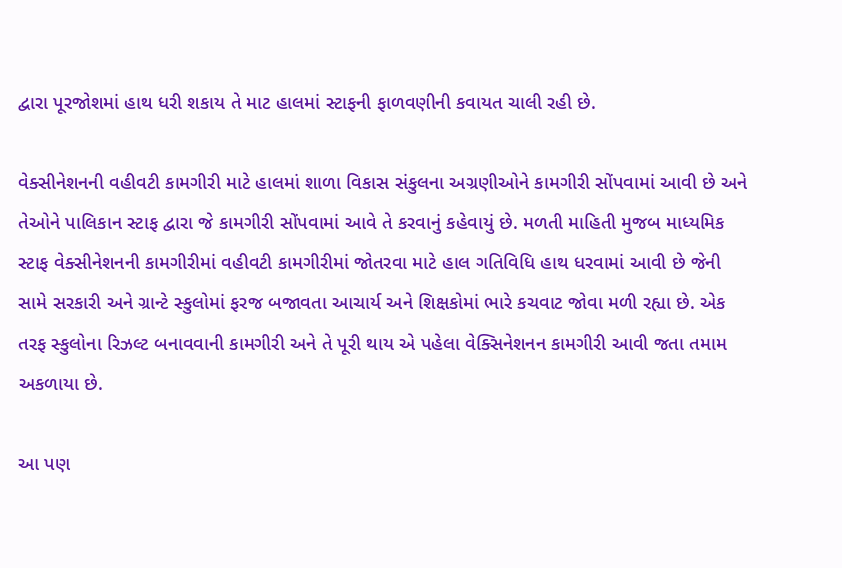દ્વારા પૂરજોશમાં હાથ ધરી શકાય તે માટ હાલમાં સ્ટાફની ફાળવણીની કવાયત ચાલી રહી છે.

વેક્સીનેશનની વહીવટી કામગીરી માટે હાલમાં શાળા વિકાસ સંકુલના અગ્રણીઓને કામગીરી સોંપવામાં આવી છે અને તેઓને પાલિકાન સ્ટાફ દ્વારા જે કામગીરી સોંપવામાં આવે તે કરવાનું કહેવાયું છે. મળતી માહિતી મુજબ માધ્યમિક સ્ટાફ વેક્સીનેશનની કામગીરીમાં વહીવટી કામગીરીમાં જોતરવા માટે હાલ ગતિવિધિ હાથ ધરવામાં આવી છે જેની સામે સરકારી અને ગ્રાન્ટે સ્કુલોમાં ફરજ બજાવતા આચાર્ય અને શિક્ષકોમાં ભારે કચવાટ જોવા મળી રહ્યા છે. એક તરફ સ્કુલોના રિઝલ્ટ બનાવવાની કામગીરી અને તે પૂરી થાય એ પહેલા વેક્સિનેશનન કામગીરી આવી જતા તમામ અકળાયા છે.

આ પણ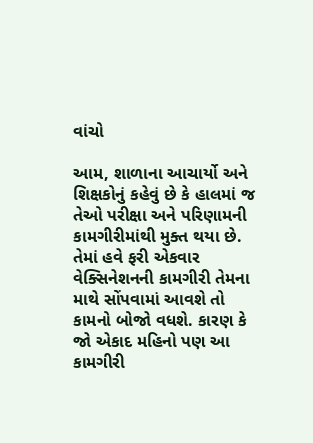વાંચો

આમ, શાળાના આચાર્યો અને શિક્ષકોનું કહેવું છે કે હાલમાં જ તેઓ પરીક્ષા અને પરિણામની કામગીરીમાંથી મુક્ત થયા છે. તેમાં હવે ફરી એકવાર વેક્સિનેશનની કામગીરી તેમના માથે સોંપવામાં આવશે તો કામનો બોજો વધશે. કારણ કે જો એકાદ મહિનો પણ આ કામગીરી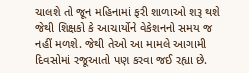ચાલશે તો જૂન મહિનામાં ફરી શાળાઓ શરૂ થશે જેથી શિક્ષકો કે આચાર્યોને વેકેશનનો સમય જ નહીં મળશે. જેથી તેઓ આ મામલે આગામી દિવસોમાં રજૂઆતો પણ કરવા જઈ રહ્યા છે.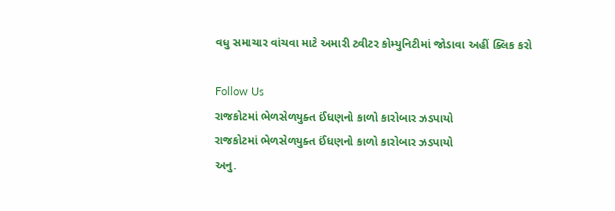વધુ સમાચાર વાંચવા માટે અમારી ટ્વીટર કોમ્યુનિટીમાં જોડાવા અહીં ક્લિક કરો

Follow Us
રાજકોટમાં ભેળસેળયુક્ત ઈંધણનો કાળો કારોબાર ઝડપાયો
રાજકોટમાં ભેળસેળયુક્ત ઈંધણનો કાળો કારોબાર ઝડપાયો
અનુ.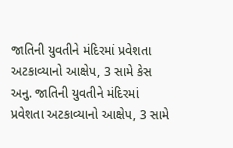જાતિની યુવતીને મંદિરમાં પ્રવેશતા અટકાવ્યાનો આક્ષેપ, 3 સામે કેસ
અનુ. જાતિની યુવતીને મંદિરમાં પ્રવેશતા અટકાવ્યાનો આક્ષેપ, 3 સામે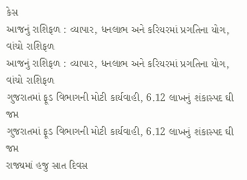કેસ
આજનું રાશિફળ : વ્યાપાર, ધનલાભ અને કરિયરમાં પ્રગતિના યોગ, વાંચો રાશિફળ
આજનું રાશિફળ : વ્યાપાર, ધનલાભ અને કરિયરમાં પ્રગતિના યોગ, વાંચો રાશિફળ
ગુજરાતમાં ફૂડ વિભાગની મોટી કાર્યવાહી, 6.12 લાખનું શંકાસ્પદ ઘી જપ્ત
ગુજરાતમાં ફૂડ વિભાગની મોટી કાર્યવાહી, 6.12 લાખનું શંકાસ્પદ ઘી જપ્ત
રાજ્યમાં હજુ સાત દિવસ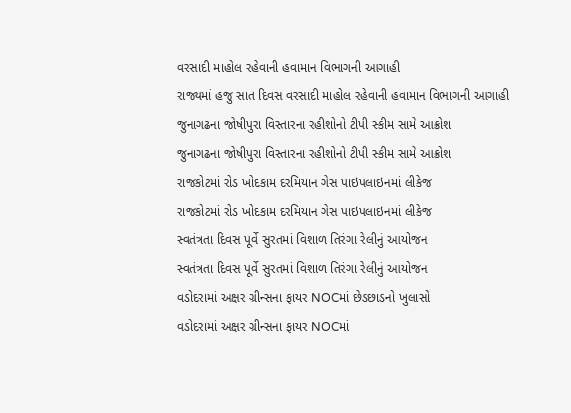વરસાદી માહોલ રહેવાની હવામાન વિભાગની આગાહી
રાજ્યમાં હજુ સાત દિવસ વરસાદી માહોલ રહેવાની હવામાન વિભાગની આગાહી
જુનાગઢના જોષીપુરા વિસ્તારના રહીશોનો ટીપી સ્કીમ સામે આક્રોશ
જુનાગઢના જોષીપુરા વિસ્તારના રહીશોનો ટીપી સ્કીમ સામે આક્રોશ
રાજકોટમાં રોડ ખોદકામ દરમિયાન ગેસ પાઇપલાઇનમાં લીકેજ
રાજકોટમાં રોડ ખોદકામ દરમિયાન ગેસ પાઇપલાઇનમાં લીકેજ
સ્વતંત્રતા દિવસ પૂર્વે સુરતમાં વિશાળ તિરંગા રેલીનું આયોજન
સ્વતંત્રતા દિવસ પૂર્વે સુરતમાં વિશાળ તિરંગા રેલીનું આયોજન
વડોદરામાં અક્ષર ગ્રીન્સના ફાયર NOCમાં છેડછાડનો ખુલાસો
વડોદરામાં અક્ષર ગ્રીન્સના ફાયર NOCમાં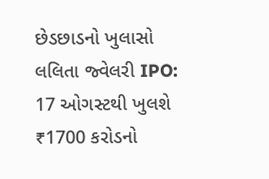છેડછાડનો ખુલાસો
લલિતા જ્વેલરી IPO: 17 ઓગસ્ટથી ખુલશે ₹1700 કરોડનો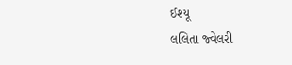ઈશ્યૂ
લલિતા જ્વેલરી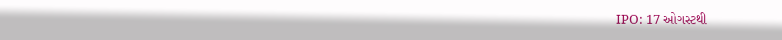IPO: 17 ઓગસ્ટથી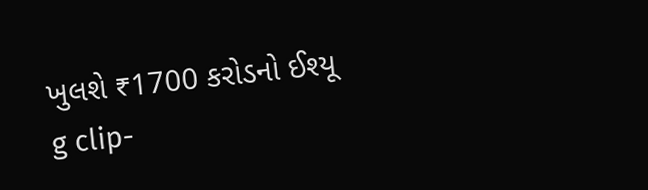ખુલશે ₹1700 કરોડનો ઈશ્યૂ
g clip-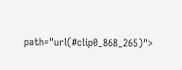path="url(#clip0_868_265)">